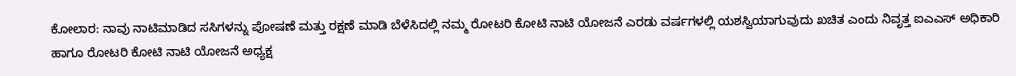ಕೋಲಾರ: ನಾವು ನಾಟಿಮಾಡಿದ ಸಸಿಗಳನ್ನು ಪೋಷಣೆ ಮತ್ತು ರಕ್ಷಣೆ ಮಾಡಿ ಬೆಳೆಸಿದಲ್ಲಿ ನಮ್ಮ ರೋಟರಿ ಕೋಟಿ ನಾಟಿ ಯೋಜನೆ ಎರಡು ವರ್ಷಗಳಲ್ಲಿ ಯಶಸ್ವಿಯಾಗುವುದು ಖಚಿತ ಎಂದು ನಿವೃತ್ತ ಐಎಎಸ್ ಅಧಿಕಾರಿ ಹಾಗೂ ರೋಟರಿ ಕೋಟಿ ನಾಟಿ ಯೋಜನೆ ಅಧ್ಯಕ್ಷ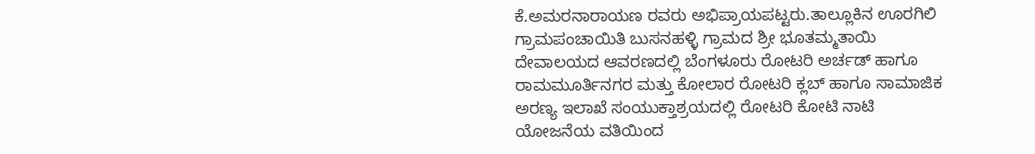ಕೆ.ಅಮರನಾರಾಯಣ ರವರು ಅಭಿಪ್ರಾಯಪಟ್ಟರು.ತಾಲ್ಲೂಕಿನ ಊರಗಿಲಿ ಗ್ರಾಮಪಂಚಾಯಿತಿ ಬುಸನಹಳ್ಳಿ ಗ್ರಾಮದ ಶ್ರೀ ಭೂತಮ್ಮತಾಯಿ ದೇವಾಲಯದ ಆವರಣದಲ್ಲಿ ಬೆಂಗಳೂರು ರೋಟರಿ ಅರ್ಚಡ್ ಹಾಗೂ ರಾಮಮೂರ್ತಿನಗರ ಮತ್ತು ಕೋಲಾರ ರೋಟರಿ ಕ್ಲಬ್ ಹಾಗೂ ಸಾಮಾಜಿಕ ಅರಣ್ಯ ಇಲಾಖೆ ಸಂಯುಕ್ತಾಶ್ರಯದಲ್ಲಿ ರೋಟರಿ ಕೋಟಿ ನಾಟಿ ಯೋಜನೆಯ ವತಿಯಿಂದ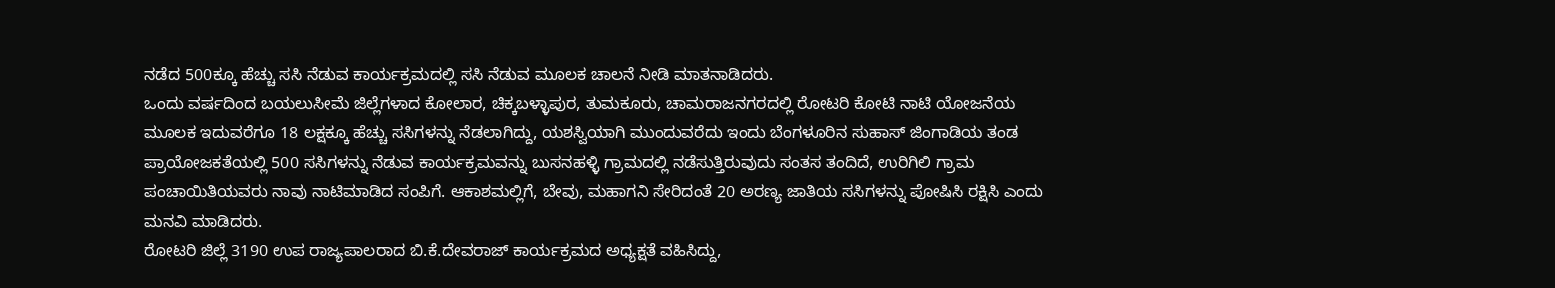ನಡೆದ 500ಕ್ಕೂ ಹೆಚ್ಚು ಸಸಿ ನೆಡುವ ಕಾರ್ಯಕ್ರಮದಲ್ಲಿ ಸಸಿ ನೆಡುವ ಮೂಲಕ ಚಾಲನೆ ನೀಡಿ ಮಾತನಾಡಿದರು.
ಒಂದು ವರ್ಷದಿಂದ ಬಯಲುಸೀಮೆ ಜಿಲ್ಲೆಗಳಾದ ಕೋಲಾರ, ಚಿಕ್ಕಬಳ್ಳಾಪುರ, ತುಮಕೂರು, ಚಾಮರಾಜನಗರದಲ್ಲಿ ರೋಟರಿ ಕೋಟಿ ನಾಟಿ ಯೋಜನೆಯ ಮೂಲಕ ಇದುವರೆಗೂ 18 ಲಕ್ಷಕ್ಕೂ ಹೆಚ್ಚು ಸಸಿಗಳನ್ನು ನೆಡಲಾಗಿದ್ದು, ಯಶಸ್ವಿಯಾಗಿ ಮುಂದುವರೆದು ಇಂದು ಬೆಂಗಳೂರಿನ ಸುಹಾಸ್ ಜಿಂಗಾಡಿಯ ತಂಡ ಪ್ರಾಯೋಜಕತೆಯಲ್ಲಿ 500 ಸಸಿಗಳನ್ನು ನೆಡುವ ಕಾರ್ಯಕ್ರಮವನ್ನು ಬುಸನಹಳ್ಳಿ ಗ್ರಾಮದಲ್ಲಿ ನಡೆಸುತ್ತಿರುವುದು ಸಂತಸ ತಂದಿದೆ, ಉರಿಗಿಲಿ ಗ್ರಾಮ ಪಂಚಾಯಿತಿಯವರು ನಾವು ನಾಟಿಮಾಡಿದ ಸಂಪಿಗೆ. ಆಕಾಶಮಲ್ಲಿಗೆ, ಬೇವು, ಮಹಾಗನಿ ಸೇರಿದಂತೆ 20 ಅರಣ್ಯ ಜಾತಿಯ ಸಸಿಗಳನ್ನು ಪೋಷಿಸಿ ರಕ್ಷಿಸಿ ಎಂದು ಮನವಿ ಮಾಡಿದರು.
ರೋಟರಿ ಜಿಲ್ಲೆ 3190 ಉಪ ರಾಜ್ಯಪಾಲರಾದ ಬಿ.ಕೆ.ದೇವರಾಜ್ ಕಾರ್ಯಕ್ರಮದ ಅಧ್ಯಕ್ಷತೆ ವಹಿಸಿದ್ದು,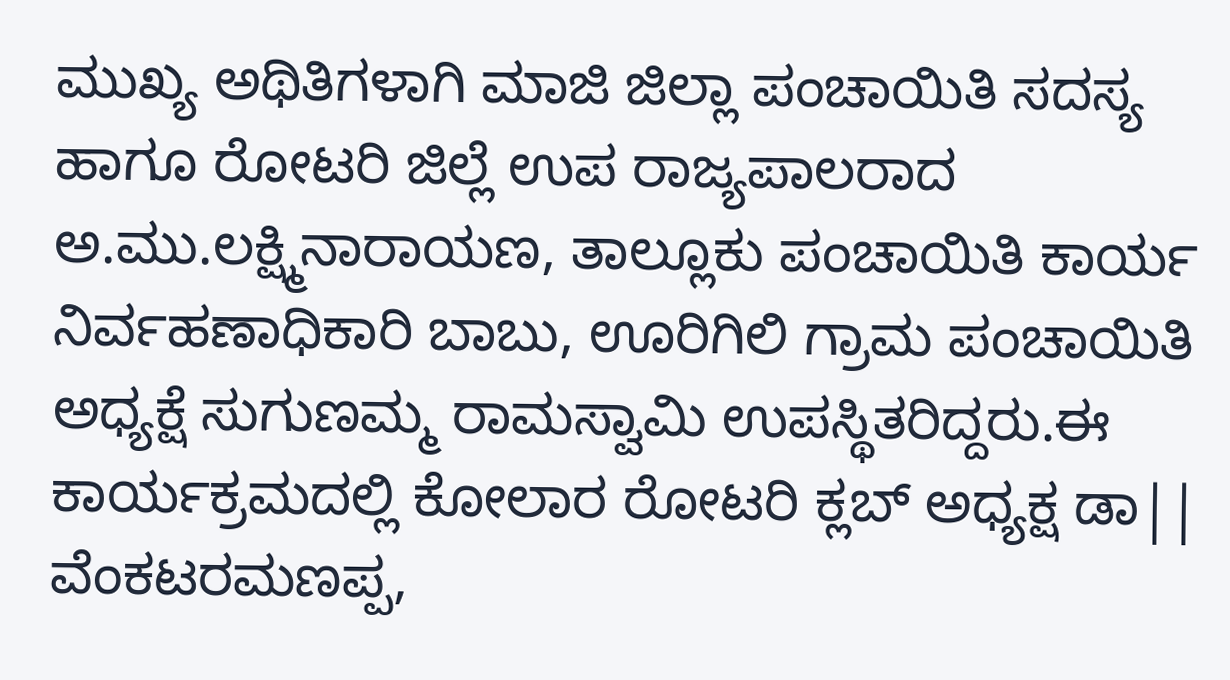ಮುಖ್ಯ ಅಥಿತಿಗಳಾಗಿ ಮಾಜಿ ಜಿಲ್ಲಾ ಪಂಚಾಯಿತಿ ಸದಸ್ಯ ಹಾಗೂ ರೋಟರಿ ಜಿಲ್ಲೆ ಉಪ ರಾಜ್ಯಪಾಲರಾದ ಅ.ಮು.ಲಕ್ಷ್ಮಿನಾರಾಯಣ, ತಾಲ್ಲೂಕು ಪಂಚಾಯಿತಿ ಕಾರ್ಯ ನಿರ್ವಹಣಾಧಿಕಾರಿ ಬಾಬು, ಊರಿಗಿಲಿ ಗ್ರಾಮ ಪಂಚಾಯಿತಿ ಅಧ್ಯಕ್ಷೆ ಸುಗುಣಮ್ಮ ರಾಮಸ್ವಾಮಿ ಉಪಸ್ಥಿತರಿದ್ದರು.ಈ ಕಾರ್ಯಕ್ರಮದಲ್ಲಿ ಕೋಲಾರ ರೋಟರಿ ಕ್ಲಬ್ ಅಧ್ಯಕ್ಷ ಡಾ|| ವೆಂಕಟರಮಣಪ್ಪ,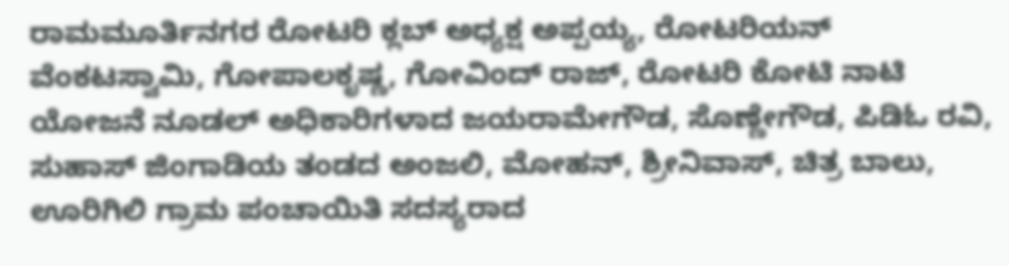ರಾಮಮೂರ್ತಿನಗರ ರೋಟರಿ ಕ್ಲಬ್ ಅಧ್ಯಕ್ಷ ಅಪ್ಪಯ್ಯ, ರೋಟರಿಯನ್ ವೆಂಕಟಸ್ವಾಮಿ, ಗೋಪಾಲಕೃಷ್ಣ, ಗೋವಿಂದ್ ರಾಜ್, ರೋಟರಿ ಕೋಟಿ ನಾಟಿ ಯೋಜನೆ ನೂಡಲ್ ಅಧಿಕಾರಿಗಳಾದ ಜಯರಾಮೇಗೌಡ, ಸೊಣ್ಣೇಗೌಡ, ಪಿಡಿಓ ರವಿ, ಸುಹಾಸ್ ಜಿಂಗಾಡಿಯ ತಂಡದ ಅಂಜಲಿ, ಮೋಹನ್, ಶ್ರೀನಿವಾಸ್, ಚಿತ್ರ ಬಾಲು, ಊರಿಗಿಲಿ ಗ್ರಾಮ ಪಂಚಾಯಿತಿ ಸದಸ್ಯರಾದ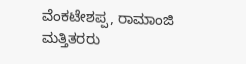ವೆಂಕಟೇಶಪ್ಪ, ರಾಮಾಂಜಿ ಮತ್ತಿತರರು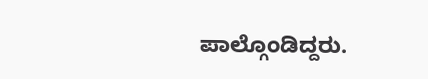ಪಾಲ್ಗೊಂಡಿದ್ದರು.